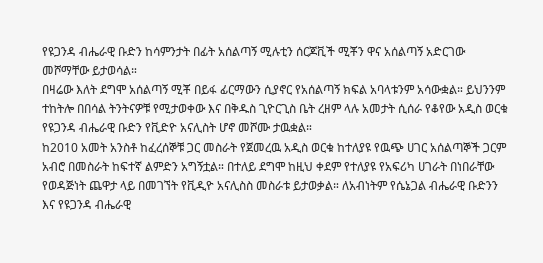የዩጋንዳ ብሔራዊ ቡድን ከሳምንታት በፊት አሰልጣኝ ሚሉቲን ሰርጆቪች ሚቾን ዋና አሰልጣኝ አድርገው መሾማቸው ይታወሳል።
በዛሬው እለት ደግሞ አሰልጣኝ ሚቾ በይፋ ፊርማውን ሲያኖር የአሰልጣኝ ክፍል አባላቱንም አሳውቋል። ይህንንም ተከትሎ በበሳል ትንትናዎቹ የሚታወቀው እና በቅዱስ ጊዮርጊስ ቤት ረዘም ላሉ አመታት ሲሰራ የቆየው አዲስ ወርቁ የዩጋንዳ ብሔራዊ ቡድን የቪድዮ አናሊስት ሆኖ መሾሙ ታዉቋል።
ከ2010 አመት አንስቶ ከፈረሰኞቹ ጋር መስራት የጀመረዉ አዲስ ወርቁ ከተለያዩ የዉጭ ሀገር አሰልጣኞች ጋርም አብሮ በመስራት ከፍተኛ ልምድን አግኝቷል። በተለይ ደግሞ ከዚህ ቀደም የተለያዩ የአፍሪካ ሀገራት በነበራቸው የወዳጅነት ጨዋታ ላይ በመገኘት የቪዲዮ አናሊስስ መስራቱ ይታወቃል። ለአብነትም የሴኔጋል ብሔራዊ ቡድንን እና የዩጋንዳ ብሔራዊ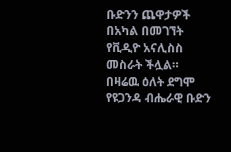ቡድንን ጨዋታዎች በአካል በመገኘት የቪዲዮ አናሊስስ መስራት ችሏል።
በዛሬዉ ዕለት ደግሞ የዩጋንዳ ብሔራዊ ቡድን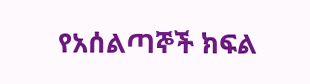የአሰልጣኞች ክፍል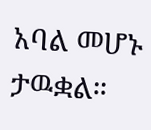አባል መሆኑ ታዉቋል።